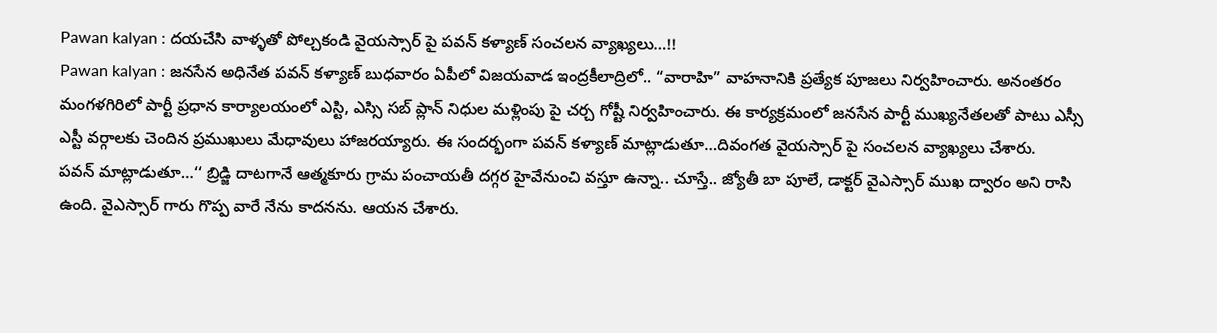Pawan kalyan : దయచేసి వాళ్ళతో పోల్చకండి వైయస్సార్ పై పవన్ కళ్యాణ్ సంచలన వ్యాఖ్యలు…!!
Pawan kalyan : జనసేన అధినేత పవన్ కళ్యాణ్ బుధవారం ఏపీలో విజయవాడ ఇంద్రకీలాద్రిలో.. “వారాహి” వాహనానికి ప్రత్యేక పూజలు నిర్వహించారు. అనంతరం మంగళగిరిలో పార్టీ ప్రధాన కార్యాలయంలో ఎస్టి, ఎస్సి సబ్ ప్లాన్ నిధుల మళ్లింపు పై చర్చ గోష్టీ నిర్వహించారు. ఈ కార్యక్రమంలో జనసేన పార్టీ ముఖ్యనేతలతో పాటు ఎస్సీ ఎస్టీ వర్గాలకు చెందిన ప్రముఖులు మేధావులు హాజరయ్యారు. ఈ సందర్భంగా పవన్ కళ్యాణ్ మాట్లాడుతూ…దివంగత వైయస్సార్ పై సంచలన వ్యాఖ్యలు చేశారు.
పవన్ మాట్లాడుతూ…‘‘ బ్రిడ్జి దాటగానే ఆత్మకూరు గ్రామ పంచాయతీ దగ్గర హైవేనుంచి వస్తూ ఉన్నా.. చూస్తే.. జ్యోతీ బా పూలే, డాక్టర్ వైఎస్సార్ ముఖ ద్వారం అని రాసి ఉంది. వైఎస్సార్ గారు గొప్ప వారే నేను కాదనను. ఆయన చేశారు.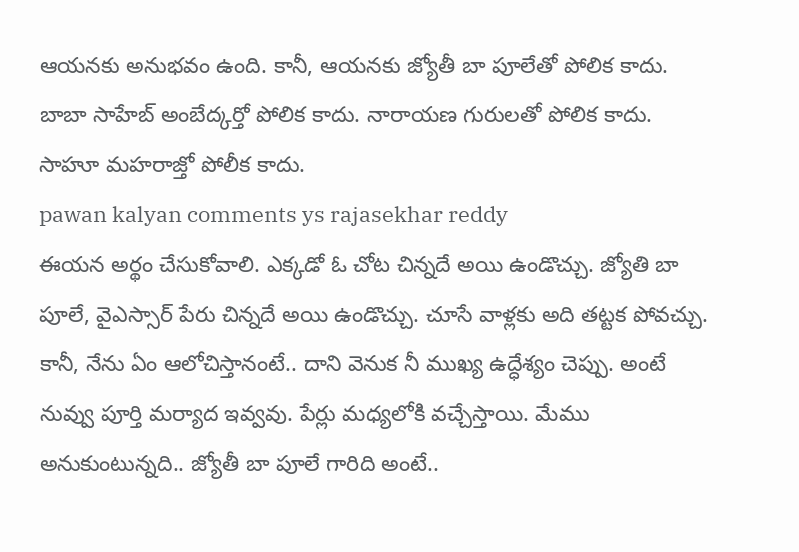ఆయనకు అనుభవం ఉంది. కానీ, ఆయనకు జ్యోతీ బా పూలేతో పోలిక కాదు. బాబా సాహేబ్ అంబేద్కర్తో పోలిక కాదు. నారాయణ గురులతో పోలిక కాదు. సాహూ మహరాజ్తో పోలీక కాదు.
pawan kalyan comments ys rajasekhar reddy
ఈయన అర్థం చేసుకోవాలి. ఎక్కడో ఓ చోట చిన్నదే అయి ఉండొచ్చు. జ్యోతి బా పూలే, వైఎస్సార్ పేరు చిన్నదే అయి ఉండొచ్చు. చూసే వాళ్లకు అది తట్టక పోవచ్చు. కానీ, నేను ఏం ఆలోచిస్తానంటే.. దాని వెనుక నీ ముఖ్య ఉద్ధేశ్యం చెప్పు. అంటే నువ్వు పూర్తి మర్యాద ఇవ్వవు. పేర్లు మధ్యలోకి వచ్చేస్తాయి. మేము అనుకుంటున్నది.. జ్యోతీ బా పూలే గారిది అంటే..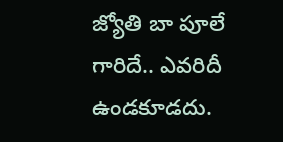జ్యోతి బా పూలే గారిదే.. ఎవరిదీ ఉండకూడదు.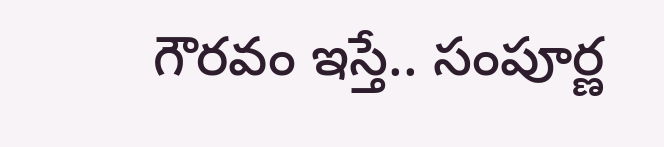గౌరవం ఇస్తే.. సంపూర్ణ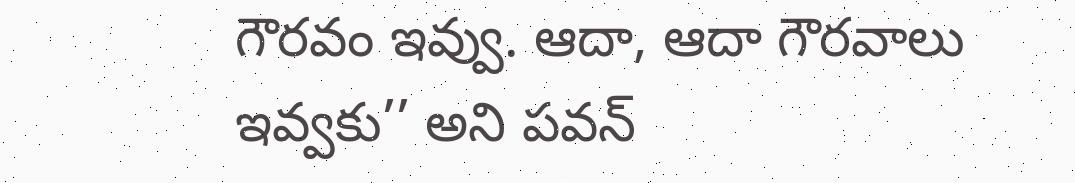గౌరవం ఇవ్వు. ఆదా, ఆదా గౌరవాలు ఇవ్వకు’’ అని పవన్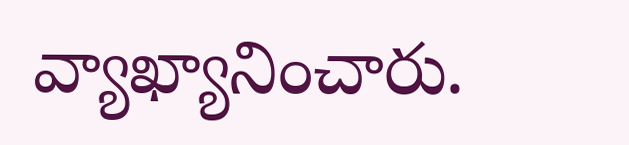వ్యాఖ్యానించారు.